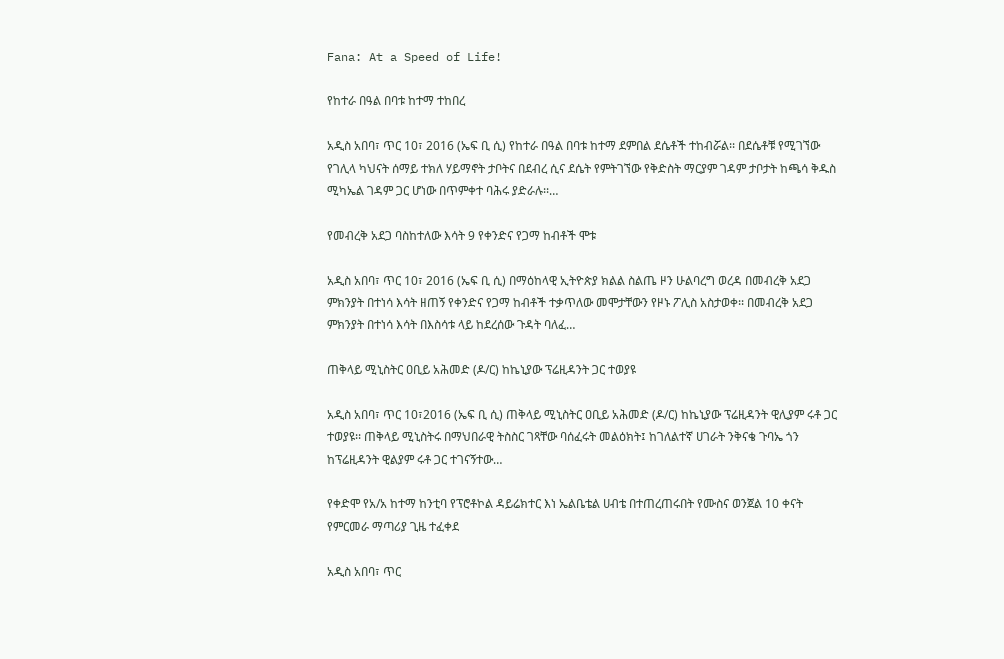Fana: At a Speed of Life!

የከተራ በዓል በባቱ ከተማ ተከበረ

አዲስ አበባ፣ ጥር 10፣ 2016 (ኤፍ ቢ ሲ) የከተራ በዓል በባቱ ከተማ ደምበል ደሴቶች ተከብሯል፡፡ በደሴቶቹ የሚገኘው የገሊላ ካህናት ሰማይ ተክለ ሃይማኖት ታቦትና በደብረ ሲና ደሴት የምትገኘው የቅድስት ማርያም ገዳም ታቦታት ከጫሳ ቅዱስ ሚካኤል ገዳም ጋር ሆነው በጥምቀተ ባሕሩ ያድራሉ፡፡…

የመብረቅ አደጋ ባስከተለው እሳት 9 የቀንድና የጋማ ከብቶች ሞቱ

አዲስ አበባ፣ ጥር 10፣ 2016 (ኤፍ ቢ ሲ) በማዕከላዊ ኢትዮጵያ ክልል ስልጤ ዞን ሁልባረግ ወረዳ በመብረቅ አደጋ ምክንያት በተነሳ እሳት ዘጠኝ የቀንድና የጋማ ከብቶች ተቃጥለው መሞታቸውን የዞኑ ፖሊስ አስታወቀ፡፡ በመብረቅ አደጋ ምክንያት በተነሳ እሳት በእስሳቱ ላይ ከደረሰው ጉዳት ባለፈ…

ጠቅላይ ሚኒስትር ዐቢይ አሕመድ (ዶ/ር) ከኬኒያው ፕሬዚዳንት ጋር ተወያዩ

አዲስ አበባ፣ ጥር 10፣2016 (ኤፍ ቢ ሲ) ጠቅላይ ሚኒስትር ዐቢይ አሕመድ (ዶ/ር) ከኬኒያው ፕሬዚዳንት ዊሊያም ሩቶ ጋር ተወያዩ፡፡ ጠቅላይ ሚኒስትሩ በማህበራዊ ትስስር ገጻቸው ባሰፈሩት መልዕክት፤ ከገለልተኛ ሀገራት ንቅናቄ ጉባኤ ጎን ከፕሬዚዳንት ዊልያም ሩቶ ጋር ተገናኝተው…

የቀድሞ የአ/አ ከተማ ከንቲባ የፕሮቶኮል ዳይሬክተር እነ ኤልቤቴል ሀብቴ በተጠረጠሩበት የሙስና ወንጀል 10 ቀናት የምርመራ ማጣሪያ ጊዜ ተፈቀደ

አዲስ አበባ፣ ጥር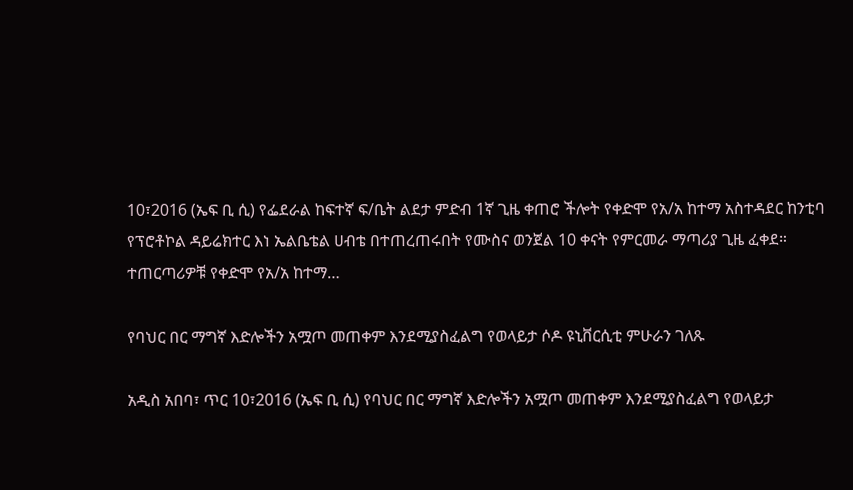10፣2016 (ኤፍ ቢ ሲ) የፌደራል ከፍተኛ ፍ/ቤት ልደታ ምድብ 1ኛ ጊዜ ቀጠሮ ችሎት የቀድሞ የአ/አ ከተማ አስተዳደር ከንቲባ የፕሮቶኮል ዳይሬክተር እነ ኤልቤቴል ሀብቴ በተጠረጠሩበት የሙስና ወንጀል 10 ቀናት የምርመራ ማጣሪያ ጊዜ ፈቀደ። ተጠርጣሪዎቹ የቀድሞ የአ/አ ከተማ…

የባህር በር ማግኛ እድሎችን አሟጦ መጠቀም እንደሚያስፈልግ የወላይታ ሶዶ ዩኒቨርሲቲ ምሁራን ገለጹ

አዲስ አበባ፣ ጥር 10፣2016 (ኤፍ ቢ ሲ) የባህር በር ማግኛ እድሎችን አሟጦ መጠቀም እንደሚያስፈልግ የወላይታ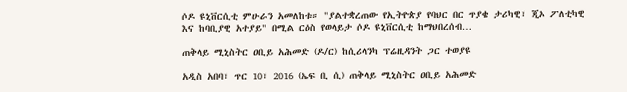ሶዶ ዩኒቨርሲቲ ምሁራን አመለከቱ። "ያልተቋረጠው የኢትዮጵያ የባህር በር ጥያቄ ታሪካዊ፣ ጂኦ ፖለቲካዊ እና ከባቢያዊ አተያይ" በሚል ርዕስ የወላይታ ሶዶ ዩኒቨርሲቲ ከማህበረሰብ…

ጠቅላይ ሚኒስትር ዐቢይ አሕመድ (ዶ/ር) ከሲሪላንካ ፕሬዚዳንት ጋር ተወያዩ

አዲስ አበባ፣ ጥር 10፣ 2016 (ኤፍ ቢ ሲ) ጠቅላይ ሚኒስትር ዐቢይ አሕመድ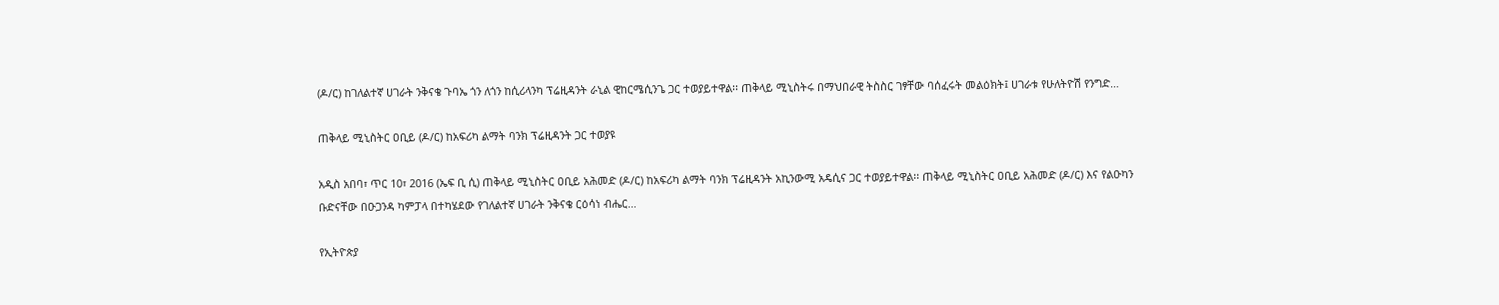(ዶ/ር) ከገለልተኛ ሀገራት ንቅናቄ ጉባኤ ጎን ለጎን ከሲሪላንካ ፕሬዚዳንት ራኒል ዊከርሜሲንጌ ጋር ተወያይተዋል፡፡ ጠቅላይ ሚኒስትሩ በማህበራዊ ትስስር ገፃቸው ባሰፈሩት መልዕክት፤ ሀገራቱ የሁለትዮሽ የንግድ…

ጠቅላይ ሚኒስትር ዐቢይ (ዶ/ር) ከአፍሪካ ልማት ባንክ ፕሬዚዳንት ጋር ተወያዩ

አዲስ አበባ፣ ጥር 10፣ 2016 (ኤፍ ቢ ሲ) ጠቅላይ ሚኒስትር ዐቢይ አሕመድ (ዶ/ር) ከአፍሪካ ልማት ባንክ ፕሬዚዳንት አኪንውሚ አዴሲና ጋር ተወያይተዋል፡፡ ጠቅላይ ሚኒስትር ዐቢይ አሕመድ (ዶ/ር) እና የልዑካን ቡድናቸው በዑጋንዳ ካምፓላ በተካሄደው የገለልተኛ ሀገራት ንቅናቄ ርዕሳነ ብሔር…

የኢትዮጵያ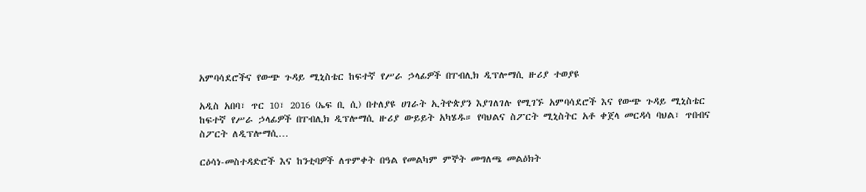አምባሳደሮችና የውጭ ጉዳይ ሚኒስቴር ከፍተኛ የሥራ ኃላፊዎች በፐብሊክ ዲፕሎማሲ ዙሪያ ተወያዩ

አዲስ አበባ፣ ጥር 10፣ 2016 (ኤፍ ቢ ሲ) በተለያዩ ሀገራት ኢትዮጵያን እያገለገሉ የሚገኙ አምባሳደሮች እና የውጭ ጉዳይ ሚኒስቴር ከፍተኛ የሥራ ኃላፊዎች በፐብሊክ ዲፕሎማሲ ዙሪያ ውይይት አካሄዱ። የባህልና ስፖርት ሚኒስትር አቶ ቀጀላ መርዳሳ ባህል፣ ጥበብና ስፖርት ለዲፕሎማሲ…

ርዕሳነ-መስተዳድሮች እና ከንቲባዎች ለጥምቀት በዓል የመልካም ምኞት መግለጫ መልዕክት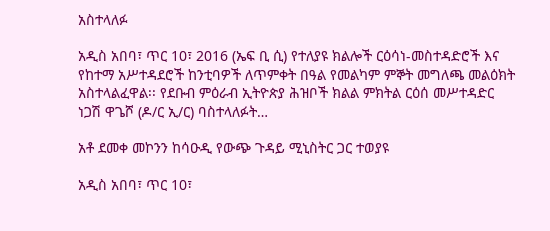አስተላለፉ

አዲስ አበባ፣ ጥር 10፣ 2016 (ኤፍ ቢ ሲ) የተለያዩ ክልሎች ርዕሳነ-መስተዳድሮች እና የከተማ አሥተዳደሮች ከንቲባዎች ለጥምቀት በዓል የመልካም ምኞት መግለጫ መልዕክት አስተላልፈዋል፡፡ የደቡብ ምዕራብ ኢትዮጵያ ሕዝቦች ክልል ምክትል ርዕሰ መሥተዳድር ነጋሽ ዋጌሾ (ዶ/ር ኢ/ር) ባስተላለፉት…

አቶ ደመቀ መኮንን ከሳዑዲ የውጭ ጉዳይ ሚኒስትር ጋር ተወያዩ

አዲስ አበባ፣ ጥር 10፣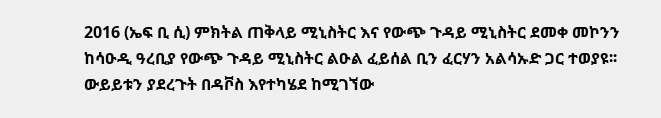2016 (ኤፍ ቢ ሲ) ምክትል ጠቅላይ ሚኒስትር እና የውጭ ጉዳይ ሚኒስትር ደመቀ መኮንን ከሳዑዲ ዓረቢያ የውጭ ጉዳይ ሚኒስትር ልዑል ፈይሰል ቢን ፈርሃን አልሳኡድ ጋር ተወያዩ፡፡ ውይይቱን ያደረጉት በዳቮስ እየተካሄደ ከሚገኘው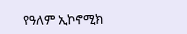የዓለም ኢኮኖሚክ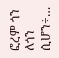ፎረም ጎን ለጎን ሲሆን÷…